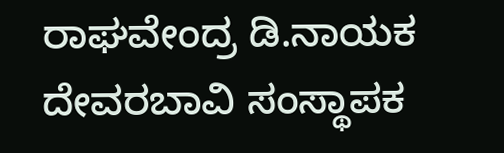ರಾಘವೇಂದ್ರ ಡಿ.ನಾಯಕ ದೇವರಬಾವಿ ಸಂಸ್ಥಾಪಕ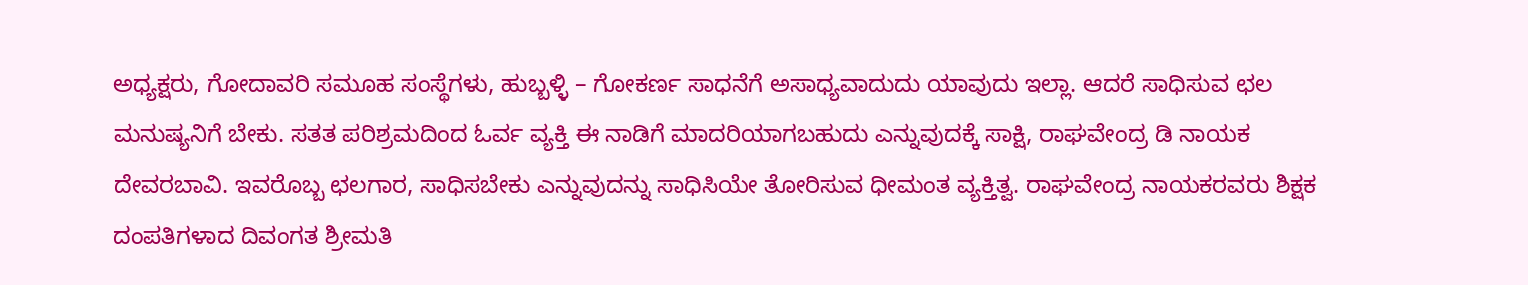ಅಧ್ಯಕ್ಷರು, ಗೋದಾವರಿ ಸಮೂಹ ಸಂಸ್ಥೆಗಳು, ಹುಬ್ಬಳ್ಳಿ – ಗೋಕರ್ಣ ಸಾಧನೆಗೆ ಅಸಾಧ್ಯವಾದುದು ಯಾವುದು ಇಲ್ಲಾ. ಆದರೆ ಸಾಧಿಸುವ ಛಲ ಮನುಷ್ಯನಿಗೆ ಬೇಕು. ಸತತ ಪರಿಶ್ರಮದಿಂದ ಓರ್ವ ವ್ಯಕ್ತಿ ಈ ನಾಡಿಗೆ ಮಾದರಿಯಾಗಬಹುದು ಎನ್ನುವುದಕ್ಕೆ ಸಾಕ್ಷಿ, ರಾಘವೇಂದ್ರ ಡಿ ನಾಯಕ ದೇವರಬಾವಿ. ಇವರೊಬ್ಬ ಛಲಗಾರ, ಸಾಧಿಸಬೇಕು ಎನ್ನುವುದನ್ನು ಸಾಧಿಸಿಯೇ ತೋರಿಸುವ ಧೀಮಂತ ವ್ಯಕ್ತಿತ್ವ. ರಾಘವೇಂದ್ರ ನಾಯಕರವರು ಶಿಕ್ಷಕ ದಂಪತಿಗಳಾದ ದಿವಂಗತ ಶ್ರೀಮತಿ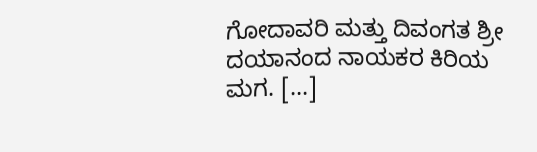ಗೋದಾವರಿ ಮತ್ತು ದಿವಂಗತ ಶ್ರೀ ದಯಾನಂದ ನಾಯಕರ ಕಿರಿಯ ಮಗ. […]